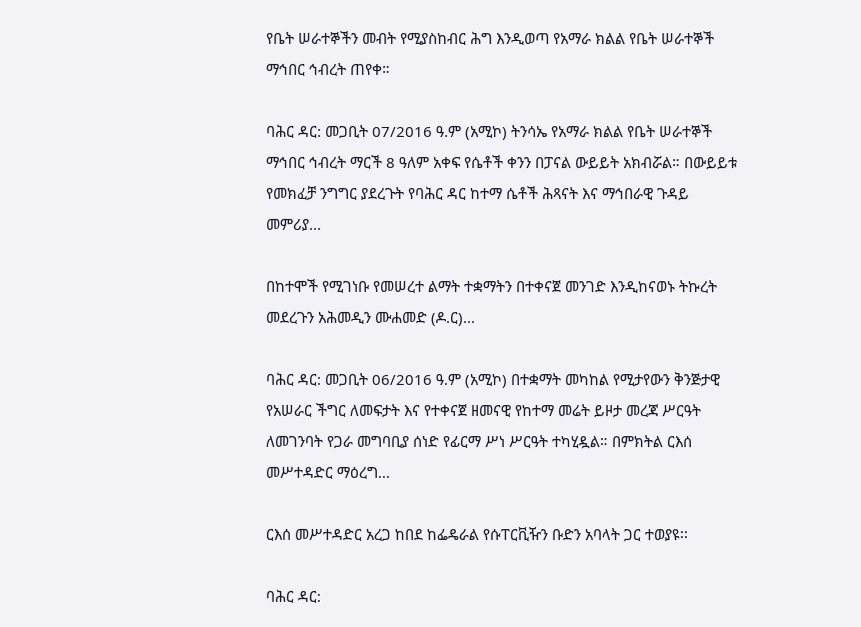የቤት ሠራተኞችን መብት የሚያስከብር ሕግ እንዲወጣ የአማራ ክልል የቤት ሠራተኞች ማኅበር ኅብረት ጠየቀ።

ባሕር ዳር: መጋቢት 07/2016 ዓ.ም (አሚኮ) ትንሳኤ የአማራ ክልል የቤት ሠራተኞች ማኅበር ኅብረት ማርች 8 ዓለም አቀፍ የሴቶች ቀንን በፓናል ውይይት አክብሯል። በውይይቱ የመክፈቻ ንግግር ያደረጉት የባሕር ዳር ከተማ ሴቶች ሕጻናት እና ማኅበራዊ ጉዳይ መምሪያ...

በከተሞች የሚገነቡ የመሠረተ ልማት ተቋማትን በተቀናጀ መንገድ እንዲከናወኑ ትኩረት መደረጉን አሕመዲን ሙሐመድ (ዶ.ር)...

ባሕር ዳር: መጋቢት 06/2016 ዓ.ም (አሚኮ) በተቋማት መካከል የሚታየውን ቅንጅታዊ የአሠራር ችግር ለመፍታት እና የተቀናጀ ዘመናዊ የከተማ መሬት ይዞታ መረጃ ሥርዓት ለመገንባት የጋራ መግባቢያ ሰነድ የፊርማ ሥነ ሥርዓት ተካሂዷል። በምክትል ርእሰ መሥተዳድር ማዕረግ...

ርእሰ መሥተዳድር አረጋ ከበደ ከፌዴራል የሱፐርቪዥን ቡድን አባላት ጋር ተወያዩ፡፡

ባሕር ዳር: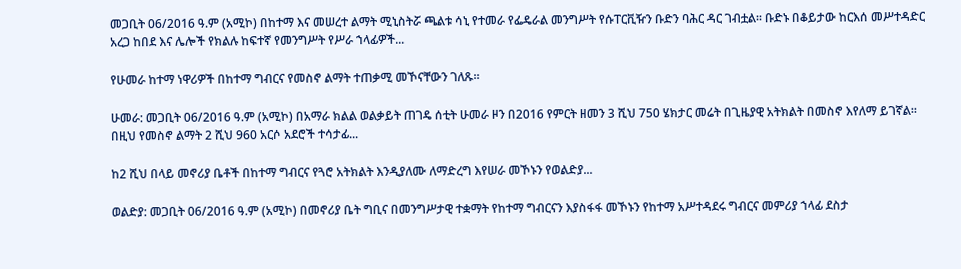መጋቢት 06/2016 ዓ.ም (አሚኮ) በከተማ እና መሠረተ ልማት ሚኒስትሯ ጫልቱ ሳኒ የተመራ የፌዴራል መንግሥት የሱፐርቪዥን ቡድን ባሕር ዳር ገብቷል፡፡ ቡድኑ በቆይታው ከርእሰ መሥተዳድር አረጋ ከበደ እና ሌሎች የክልሉ ከፍተኛ የመንግሥት የሥራ ኀላፊዎች...

የሁመራ ከተማ ነዋሪዎች በከተማ ግብርና የመስኖ ልማት ተጠቃሚ መኾናቸውን ገለጹ።

ሁመራ: መጋቢት 06/2016 ዓ.ም (አሚኮ) በአማራ ክልል ወልቃይት ጠገዴ ሰቲት ሁመራ ዞን በ2016 የምርት ዘመን 3 ሺህ 750 ሄክታር መሬት በጊዜያዊ አትክልት በመስኖ እየለማ ይገኛል። በዚህ የመስኖ ልማት 2 ሺህ 960 አርሶ አደሮች ተሳታፊ...

ከ2 ሺህ በላይ መኖሪያ ቤቶች በከተማ ግብርና የጓሮ አትክልት እንዲያለሙ ለማድረግ እየሠራ መኾኑን የወልድያ...

ወልድያ: መጋቢት 06/2016 ዓ.ም (አሚኮ) በመኖሪያ ቤት ግቢና በመንግሥታዊ ተቋማት የከተማ ግብርናን እያስፋፋ መኾኑን የከተማ አሥተዳደሩ ግብርና መምሪያ ኀላፊ ደስታ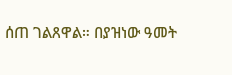ሰጠ ገልጸዋል። በያዝነው ዓመት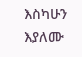እስካሁን እያለሙ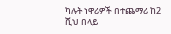ካሉት ነዋሪዎች በተጨማሪ ከ2 ሺህ በላይ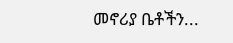መኖሪያ ቤቶችን...